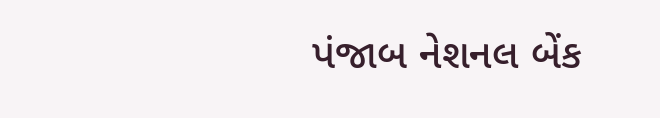પંજાબ નેશનલ બેંક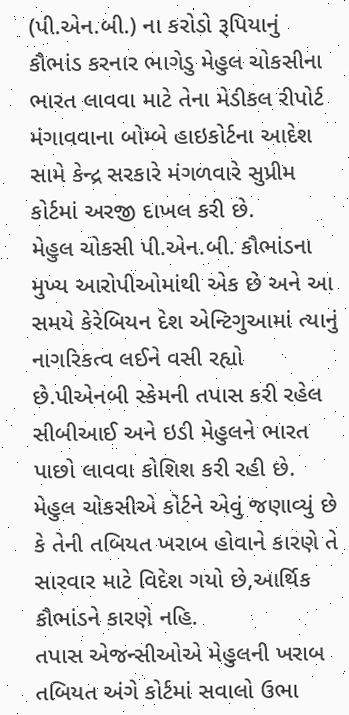(પી.એન.બી.) ના કરોડો રૂપિયાનું કૌભાંડ કરનાર ભાગેડુ મેહુલ ચોકસીના ભારત લાવવા માટે તેના મેડીકલ રીપોર્ટ મંગાવવાના બોમ્બે હાઇકોર્ટના આદેશ સામે કેન્દ્ર સરકારે મંગળવારે સુપ્રીમ કોર્ટમાં અરજી દાખલ કરી છે.
મેહુલ ચોકસી પી.એન.બી. કૌભાંડના મુખ્ય આરોપીઓમાંથી એક છે અને આ સમયે કેરેબિયન દેશ એન્ટિગુઆમાં ત્યાનું નાગરિકત્વ લઈને વસી રહ્યો છે.પીએનબી સ્કેમની તપાસ કરી રહેલ સીબીઆઈ અને ઇડી મેહુલને ભારત પાછો લાવવા કોશિશ કરી રહી છે.
મેહુલ ચોકસીએ કોર્ટને એવું જણાવ્યું છે કે તેની તબિયત ખરાબ હોવાને કારણે તે સારવાર માટે વિદેશ ગયો છે,આર્થિક કૌભાંડને કારણે નહિ.
તપાસ એજન્સીઓએ મેહુલની ખરાબ તબિયત અંગે કોર્ટમાં સવાલો ઉભા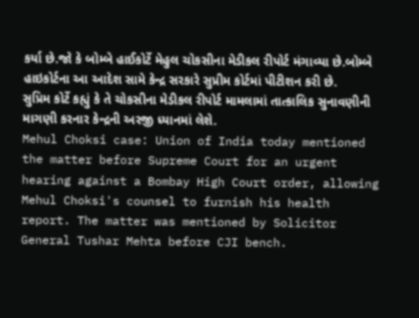કર્યા છે.જો કે બોમ્બે હાઈકોર્ટે મેહુલ ચોકસીના મેડીકલ રીપોર્ટ મંગાવ્યા છે.બોમ્બે હાઇકોર્ટના આ આદેશ સામે કેન્દ્ર સરકારે સુપ્રીમ કોર્ટમાં પીટીશન કરી છે.
સુપ્રિમ કોર્ટે કહ્યું કે તે ચોકસીના મેડીકલ રીપોર્ટ મામલામાં તાત્કાલિક સુનાવણીની માગણી કરનાર કેન્દ્રની અરજી ધ્યાનમાં લેશે.
Mehul Choksi case: Union of India today mentioned the matter before Supreme Court for an urgent hearing against a Bombay High Court order, allowing Mehul Choksi's counsel to furnish his health report. The matter was mentioned by Solicitor General Tushar Mehta before CJI bench.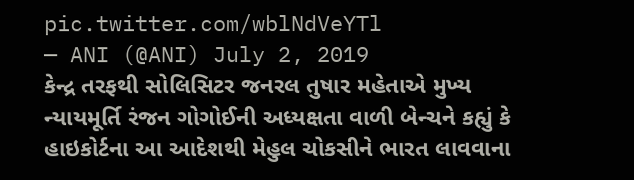pic.twitter.com/wblNdVeYTl
— ANI (@ANI) July 2, 2019
કેન્દ્ર તરફથી સોલિસિટર જનરલ તુષાર મહેતાએ મુખ્ય ન્યાયમૂર્તિ રંજન ગોગોઈની અધ્યક્ષતા વાળી બેન્ચને કહ્યું કે હાઇકોર્ટના આ આદેશથી મેહુલ ચોકસીને ભારત લાવવાના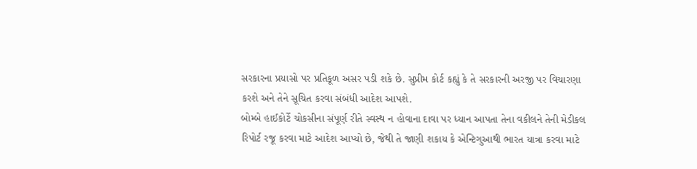સરકારના પ્રયાસો પર પ્રતિકૂળ અસર પડી શકે છે. સુપ્રીમ કોર્ટ કહ્યું કે તે સરકારની અરજી પર વિચારણા કરશે અને તેને સૂચિત કરવા સંબંધી આદેશ આપશે.
બોમ્બે હાઈકોર્ટે ચોકસીના સંપૂર્ણ રીતે સ્વસ્થ ન હોવાના દાવા પર ધ્યાન આપતા તેના વકીલને તેની મેડીકલ રિપોર્ટ રજૂ કરવા માટે આદેશ આપ્યો છે, જેથી તે જાણી શકાય કે એન્ટિગુઆથી ભારત યાત્રા કરવા માટે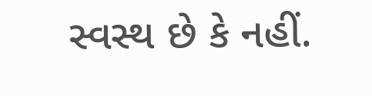સ્વસ્થ છે કે નહીં.